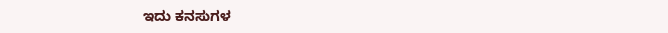ಇದು ಕನಸುಗಳ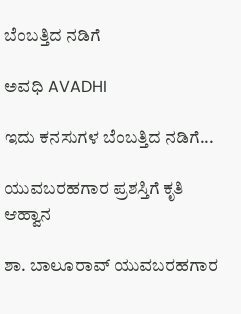ಬೆಂಬತ್ತಿದ ನಡಿಗೆ‍

ಅವಧಿ AVADHI

ಇದು ಕನಸುಗಳ ಬೆಂಬತ್ತಿದ ನಡಿಗೆ...

ಯುವಬರಹಗಾರ ಪ್ರಶಸ್ತಿಗೆ ಕೃತಿ ಆಹ್ವಾನ

ಶಾ. ಬಾಲೂರಾವ್ ಯುವಬರಹಗಾರ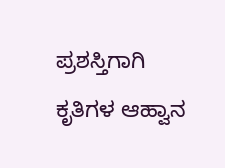ಪ್ರಶಸ್ತಿಗಾಗಿ ಕೃತಿಗಳ ಆಹ್ವಾನ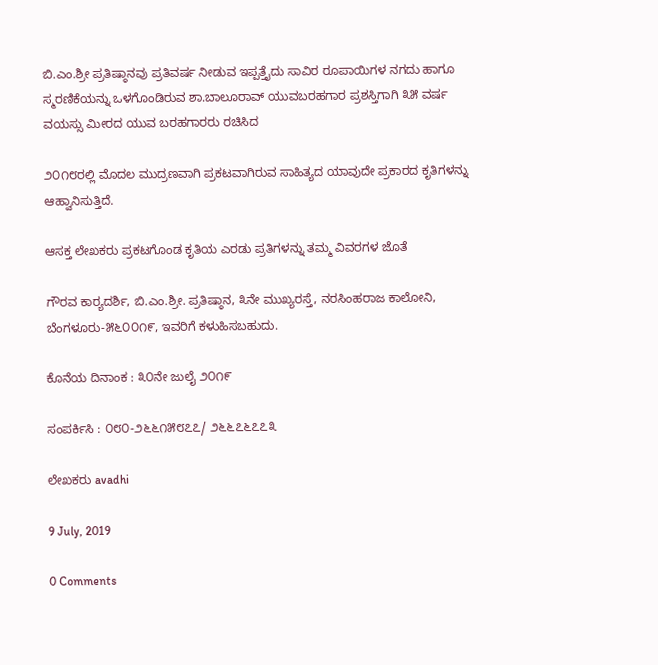ಬಿ.ಎಂ.ಶ್ರೀ ಪ್ರತಿಷ್ಠಾನವು ಪ್ರತಿವರ್ಷ ನೀಡುವ ಇಪ್ಪತ್ತೈದು ಸಾವಿರ ರೂಪಾಯಿಗಳ ನಗದು ಹಾಗೂ ಸ್ಮರಣಿಕೆಯನ್ನು ಒಳಗೊಂಡಿರುವ ಶಾ.ಬಾಲೂರಾವ್ ಯುವಬರಹಗಾರ ಪ್ರಶಸ್ತಿಗಾಗಿ ೩೫ ವರ್ಷ ವಯಸ್ಸು ಮೀರದ ಯುವ ಬರಹಗಾರರು ರಚಿಸಿದ

೨೦೧೮ರಲ್ಲಿ ಮೊದಲ ಮುದ್ರಣವಾಗಿ ಪ್ರಕಟವಾಗಿರುವ ಸಾಹಿತ್ಯದ ಯಾವುದೇ ಪ್ರಕಾರದ ಕೃತಿಗಳನ್ನು ಆಹ್ವಾನಿಸುತ್ತಿದೆ.

ಆಸಕ್ತ ಲೇಖಕರು ಪ್ರಕಟಗೊಂಡ ಕೃತಿಯ ಎರಡು ಪ್ರತಿಗಳನ್ನು ತಮ್ಮ ವಿವರಗಳ ಜೊತೆ

ಗೌರವ ಕಾರ‍್ಯದರ್ಶಿ, ಬಿ.ಎಂ.ಶ್ರೀ. ಪ್ರತಿಷ್ಠಾನ, ೩ನೇ ಮುಖ್ಯರಸ್ತೆ, ನರಸಿಂಹರಾಜ ಕಾಲೋನಿ, ಬೆಂಗಳೂರು-೫೬೦೦೧೯, ಇವರಿಗೆ ಕಳುಹಿಸಬಹುದು.

ಕೊನೆಯ ದಿನಾಂಕ : ೩೦ನೇ ಜುಲೈ ೨೦೧೯

ಸಂಪರ್ಕಿಸಿ : ೦೮೦-೨೬೬೧೫೮೭೭/ ೨೬೬೭೬೭೭೩

ಲೇಖಕರು avadhi

9 July, 2019

0 Comments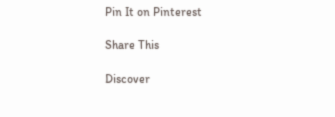Pin It on Pinterest

Share This

Discover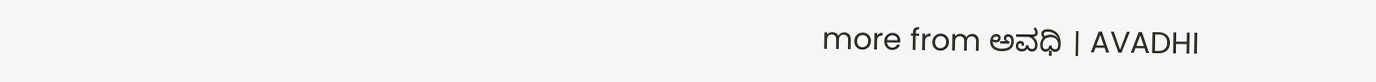more from ಅವಧಿ । AVADHI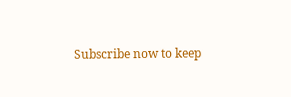Subscribe now to keep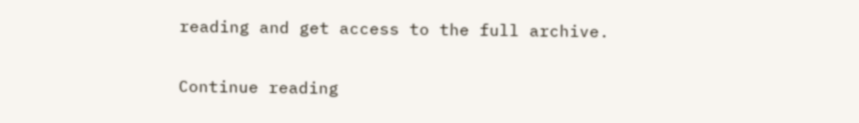reading and get access to the full archive.

Continue reading